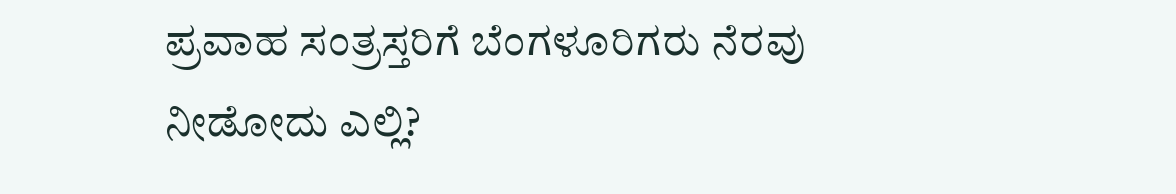ಪ್ರವಾಹ ಸಂತ್ರಸ್ತರಿಗೆ ಬೆಂಗಳೂರಿಗರು ನೆರವು ನೀಡೋದು ಎಲ್ಲಿ?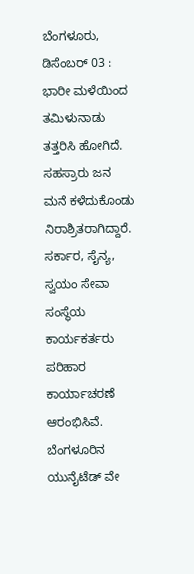ಬೆಂಗಳೂರು, ಡಿಸೆಂಬರ್ 03 : ಭಾರೀ ಮಳೆಯಿಂದ ತಮಿಳುನಾಡು ತತ್ತರಿಸಿ ಹೋಗಿದೆ. ಸಹಸ್ರಾರು ಜನ ಮನೆ ಕಳೆದುಕೊಂಡು ನಿರಾಶ್ರಿತರಾಗಿದ್ದಾರೆ. ಸರ್ಕಾರ, ಸೈನ್ಯ, ಸ್ವಯಂ ಸೇವಾ ಸಂಸ್ಥೆಯ ಕಾರ್ಯಕರ್ತರು ಪರಿಹಾರ ಕಾರ್ಯಾಚರಣೆ ಆರಂಭಿಸಿವೆ.
ಬೆಂಗಳೂರಿನ ಯುನೈಟೆಡ್ ವೇ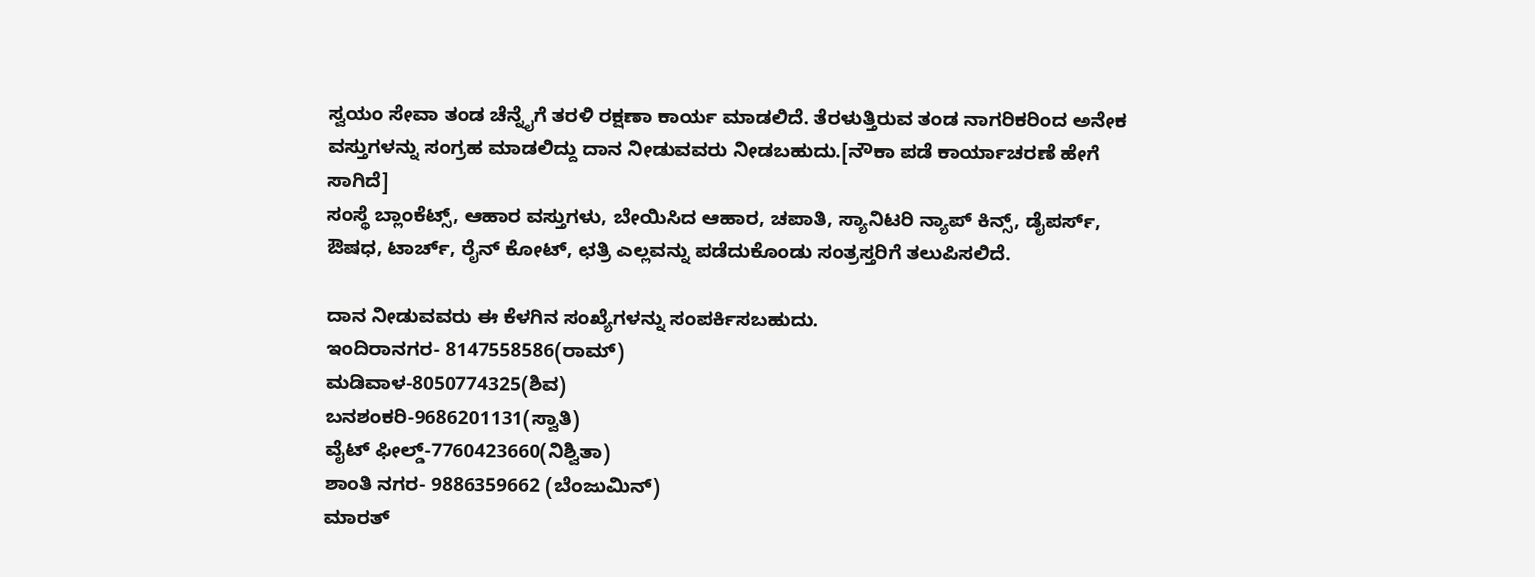ಸ್ವಯಂ ಸೇವಾ ತಂಡ ಚೆನ್ನೈಗೆ ತರಳಿ ರಕ್ಷಣಾ ಕಾರ್ಯ ಮಾಡಲಿದೆ. ತೆರಳುತ್ತಿರುವ ತಂಡ ನಾಗರಿಕರಿಂದ ಅನೇಕ ವಸ್ತುಗಳನ್ನು ಸಂಗ್ರಹ ಮಾಡಲಿದ್ದು ದಾನ ನೀಡುವವರು ನೀಡಬಹುದು.[ನೌಕಾ ಪಡೆ ಕಾರ್ಯಾಚರಣೆ ಹೇಗೆ ಸಾಗಿದೆ]
ಸಂಸ್ಥೆ ಬ್ಲಾಂಕೆಟ್ಸ್, ಆಹಾರ ವಸ್ತುಗಳು, ಬೇಯಿಸಿದ ಆಹಾರ, ಚಪಾತಿ, ಸ್ಯಾನಿಟರಿ ನ್ಯಾಪ್ ಕಿನ್ಸ್, ಡೈಪರ್ಸ್, ಔಷಧ, ಟಾರ್ಚ್, ರೈನ್ ಕೋಟ್, ಛತ್ರಿ ಎಲ್ಲವನ್ನು ಪಡೆದುಕೊಂಡು ಸಂತ್ರಸ್ತರಿಗೆ ತಲುಪಿಸಲಿದೆ.

ದಾನ ನೀಡುವವರು ಈ ಕೆಳಗಿನ ಸಂಖ್ಯೆಗಳನ್ನು ಸಂಪರ್ಕಿಸಬಹುದು.
ಇಂದಿರಾನಗರ- 8147558586(ರಾಮ್)
ಮಡಿವಾಳ-8050774325(ಶಿವ)
ಬನಶಂಕರಿ-9686201131(ಸ್ವಾತಿ)
ವೈಟ್ ಫೀಲ್ಡ್-7760423660(ನಿಶ್ವಿತಾ)
ಶಾಂತಿ ನಗರ- 9886359662 (ಬೆಂಜುಮಿನ್)
ಮಾರತ್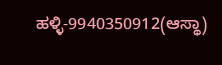ಹಳ್ಳಿ-9940350912(ಆಸ್ಥಾ)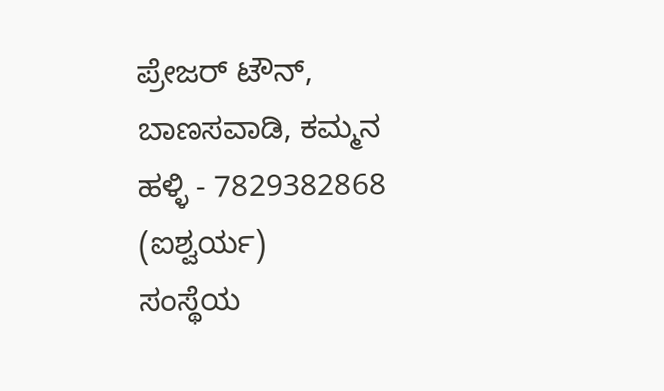ಪ್ರೇಜರ್ ಟೌನ್, ಬಾಣಸವಾಡಿ, ಕಮ್ಮನ ಹಳ್ಳಿ - 7829382868 (ಐಶ್ವರ್ಯ)
ಸಂಸ್ಥೆಯ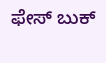ಫೇಸ್ ಬುಕ್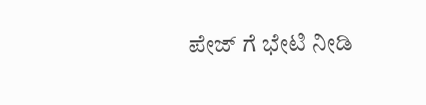ಪೇಜ್ ಗೆ ಭೇಟಿ ನೀಡಿ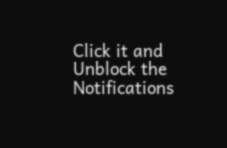Click it and Unblock the Notifications